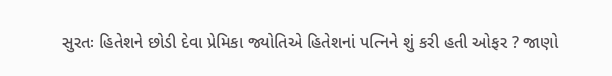સુરતઃ હિતેશને છોડી દેવા પ્રેમિકા જ્યોતિએ હિતેશનાં પત્નિને શું કરી હતી ઓફર ? જાણો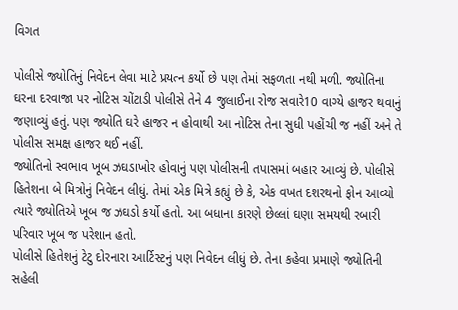વિગત

પોલીસે જ્યોતિનું નિવેદન લેવા માટે પ્રયત્ન કર્યો છે પણ તેમાં સફળતા નથી મળી. જ્યોતિના ઘરના દરવાજા પર નોટિસ ચોંટાડી પોલીસે તેને 4 જુલાઈના રોજ સવારે10 વાગ્યે હાજર થવાનું જણાવ્યું હતું. પણ જ્યોતિ ઘરે હાજર ન હોવાથી આ નોટિસ તેના સુધી પહોંચી જ નહીં અને તે પોલીસ સમક્ષ હાજર થઈ નહીં.
જ્યોતિનો સ્વભાવ ખૂબ ઝઘડાખોર હોવાનું પણ પોલીસની તપાસમાં બહાર આવ્યું છે. પોલીસે હિતેશના બે મિત્રોનું નિવેદન લીધું. તેમાં એક મિત્રે કહ્યું છે કે, એક વખત દશરથનો ફોન આવ્યો ત્યારે જ્યોતિએ ખૂબ જ ઝઘડો કર્યો હતો. આ બધાના કારણે છેલ્લાં ઘણા સમયથી રબારી પરિવાર ખૂબ જ પરેશાન હતો.
પોલીસે હિતેશનું ટેટુ દોરનારા આર્ટિસ્ટનું પણ નિવેદન લીધું છે. તેના કહેવા પ્રમાણે જ્યોતિની સહેલી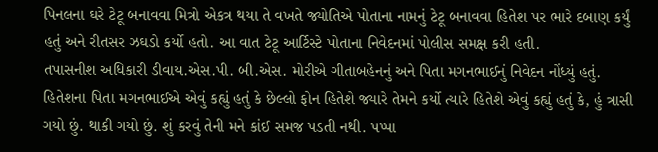પિનલના ઘરે ટેટૂ બનાવવા મિત્રો એકત્ર થયા તે વખતે જ્યોતિએ પોતાના નામનું ટેટૂ બનાવવા હિતેશ પર ભારે દબાણ કર્યું હતું અને રીતસર ઝઘડો કર્યો હતો. આ વાત ટેટૂ આર્ટિસ્ટે પોતાના નિવેદનમાં પોલીસ સમક્ષ કરી હતી.
તપાસનીશ અધિકારી ડીવાય.એસ.પી. બી.એસ. મોરીએ ગીતાબહેનનું અને પિતા મગનભાઈનું નિવેદન નોંધ્યું હતું. હિતેશના પિતા મગનભાઈએ એવું કહ્યું હતું કે છેલ્લો ફોન હિતેશે જ્યારે તેમને કર્યો ત્યારે હિતેશે એવું કહ્યું હતું કે, હું ત્રાસી ગયો છું. થાકી ગયો છું. શું કરવું તેની મને કાંઈ સમજ પડતી નથી. પપ્પા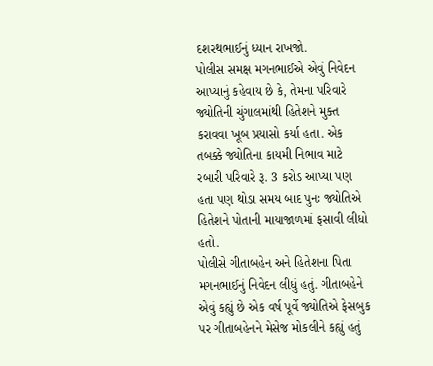દશરથભાઈનું ધ્યાન રાખજો.
પોલીસ સમક્ષ મગનભાઈએ એવું નિવેદન આપ્યાનું કહેવાય છે કે, તેમના પરિવારે જ્યોતિની ચુંગાલમાંથી હિતેશને મુક્ત કરાવવા ખૂબ પ્રયાસો કર્યા હતા. એક તબક્કે જ્યોતિના કાયમી નિભાવ માટે રબારી પરિવારે રૂ. 3 કરોડ આપ્યા પણ હતા પણ થોડા સમય બાદ પુનઃ જ્યોતિએ હિતેશને પોતાની માયાજાળમાં ફસાવી લીધો હતો.
પોલીસે ગીતાબહેન અને હિતેશના પિતા મગનભાઈનું નિવેદન લીધું હતું. ગીતાબહેને એવું કહ્યું છે એક વર્ષ પૂર્વે જ્યોતિએ ફેસબુક પર ગીતાબહેનને મેસેજ મોકલીને કહ્યું હતું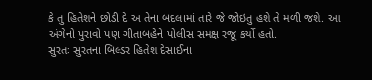કે તુ હિતેશને છોડી દે અ તેના બદલામાં તારે જે જોઇતુ હશે તે મળી જશે. આ અંગેનો પુરાવો પણ ગીતાબહેને પોલીસ સમક્ષ રજૂ કર્યો હતો.
સુરતઃ સુરતના બિલ્ડર હિતેશ દેસાઈના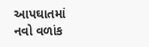આપઘાતમાં નવો વળાંક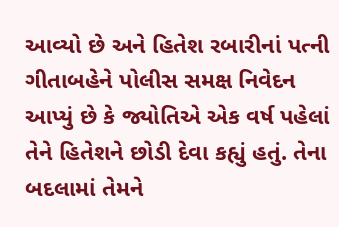આવ્યો છે અને હિતેશ રબારીનાં પત્ની ગીતાબહેને પોલીસ સમક્ષ નિવેદન આપ્યું છે કે જ્યોતિએ એક વર્ષ પહેલાં તેને હિતેશને છોડી દેવા કહ્યું હતું. તેના બદલામાં તેમને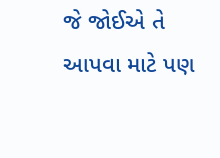જે જોઈએ તે આપવા માટે પણ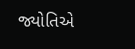જ્યોતિએ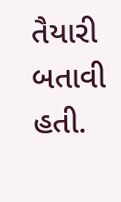તૈયારી બતાવી હતી.